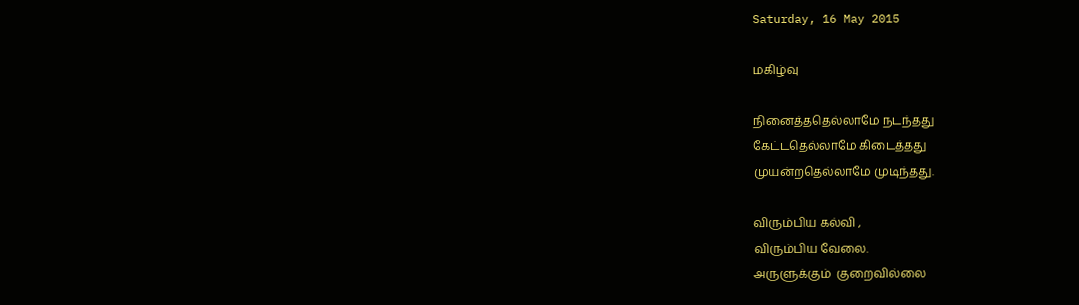Saturday, 16 May 2015

மகிழ்வு

நினைத்ததெல்லாமே நடந்தது
கேட்டதெல்லாமே கிடைத்தது
முயன்றதெல்லாமே முடிந்தது.

விரும்பிய கல்வி ,
விரும்பிய வேலை.
அருளுக்கும்  குறைவில்லை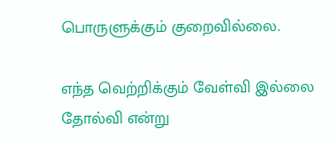பொருளுக்கும் குறைவில்லை.

எந்த வெற்றிக்கும் வேள்வி இல்லை
தோல்வி என்று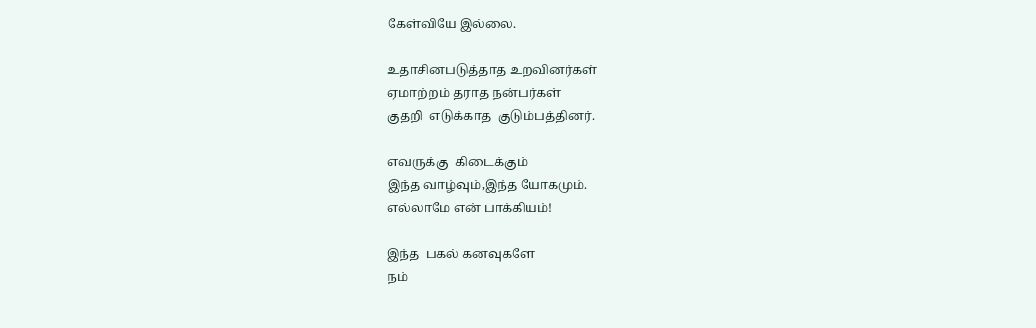கேள்வியே இல்லை.

உதாசினபடுத்தாத உறவினர்கள்
ஏமாற்றம் தராத நன்பர்கள்
குதறி  எடுக்காத  குடும்பத்தினர்.

எவருக்கு  கிடைக்கும்
இந்த வாழ்வும்,இந்த யோகமும்.
எல்லாமே என் பாக்கியம்!

இந்த  பகல் கனவுகளே
நம்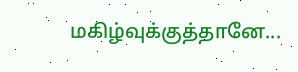மகிழ்வுக்குத்தானே...